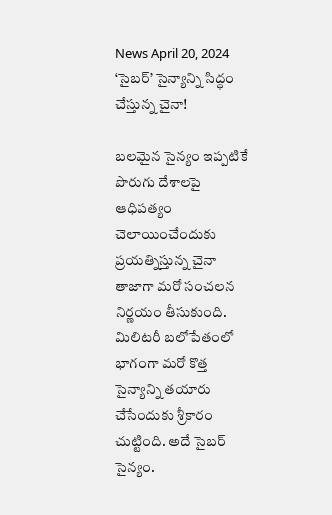News April 20, 2024
‘సైబర్’ సైన్యాన్ని సిద్ధం చేస్తున్న చైనా!

బలమైన సైన్యం ఇప్పటికే పొరుగు దేశాలపై ఆధిపత్యం చెలాయించేందుకు ప్రయత్నిస్తున్న చైనా తాజాగా మరో సంచలన నిర్ణయం తీసుకుంది. మిలిటరీ బలోపేతంలో భాగంగా మరో కొత్త సైన్యాన్ని తయారు చేసేందుకు శ్రీకారం చుట్టింది. అదే సైబర్ సైన్యం.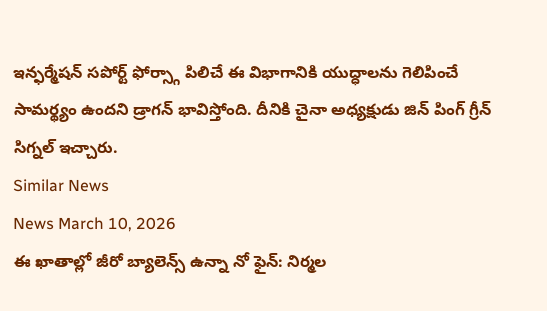ఇన్ఫర్మేషన్ సపోర్ట్ ఫోర్స్గా పిలిచే ఈ విభాగానికి యుద్ధాలను గెలిపించే సామర్థ్యం ఉందని డ్రాగన్ భావిస్తోంది. దీనికి చైనా అధ్యక్షుడు జిన్ పింగ్ గ్రీన్ సిగ్నల్ ఇచ్చారు.
Similar News
News March 10, 2026
ఈ ఖాతాల్లో జీరో బ్యాలెన్స్ ఉన్నా నో ఫైన్: నిర్మల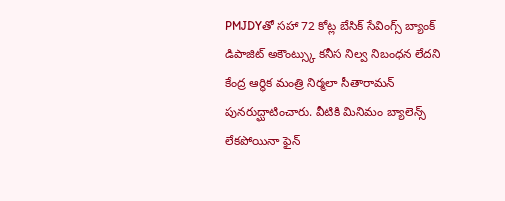PMJDYతో సహా 72 కోట్ల బేసిక్ సేవింగ్స్ బ్యాంక్ డిపాజిట్ అకౌంట్స్కు కనీస నిల్వ నిబంధన లేదని కేంద్ర ఆర్థిక మంత్రి నిర్మలా సీతారామన్ పునరుద్ఘాటించారు. వీటికి మినిమం బ్యాలెన్స్ లేకపోయినా ఫైన్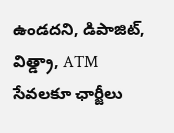ఉండదని, డిపాజిట్, విత్డ్రా, ATM సేవలకూ ఛార్జీలు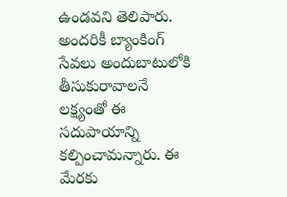ఉండవని తెలిపారు. అందరికీ బ్యాంకింగ్ సేవలు అందుబాటులోకి తీసుకురావాలనే లక్ష్యంతో ఈ సదుపాయాన్ని కల్పించామన్నారు. ఈ మేరకు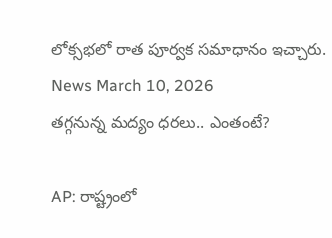లోక్సభలో రాత పూర్వక సమాధానం ఇచ్చారు.
News March 10, 2026
తగ్గనున్న మద్యం ధరలు.. ఎంతంటే?

AP: రాష్ట్రంలో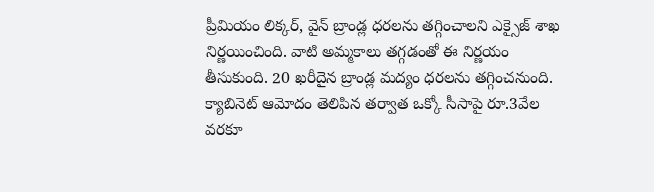ప్రీమియం లిక్కర్, వైన్ బ్రాండ్ల ధరలను తగ్గించాలని ఎక్సైజ్ శాఖ నిర్ణయించింది. వాటి అమ్మకాలు తగ్గడంతో ఈ నిర్ణయం తీసుకుంది. 20 ఖరీదైన బ్రాండ్ల మద్యం ధరలను తగ్గించనుంది. క్యాబినెట్ ఆమోదం తెలిపిన తర్వాత ఒక్కో సీసాపై రూ.3వేల వరకూ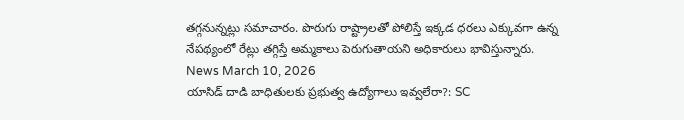తగ్గనున్నట్లు సమాచారం. పొరుగు రాష్ట్రాలతో పోలిస్తే ఇక్కడ ధరలు ఎక్కువగా ఉన్న నేపథ్యంలో రేట్లు తగ్గిస్తే అమ్మకాలు పెరుగుతాయని అధికారులు భావిస్తున్నారు.
News March 10, 2026
యాసిడ్ దాడి బాధితులకు ప్రభుత్వ ఉద్యోగాలు ఇవ్వలేరా?: SC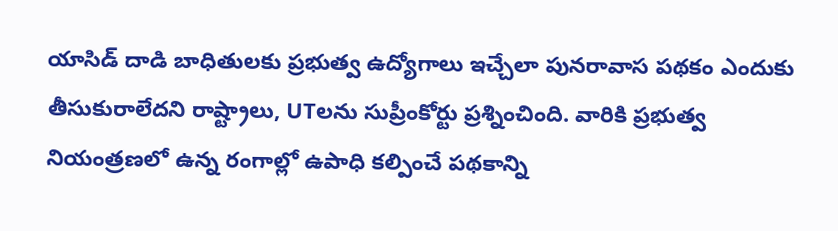యాసిడ్ దాడి బాధితులకు ప్రభుత్వ ఉద్యోగాలు ఇచ్చేలా పునరావాస పథకం ఎందుకు తీసుకురాలేదని రాష్ట్రాలు, UTలను సుప్రీంకోర్టు ప్రశ్నించింది. వారికి ప్రభుత్వ నియంత్రణలో ఉన్న రంగాల్లో ఉపాధి కల్పించే పథకాన్ని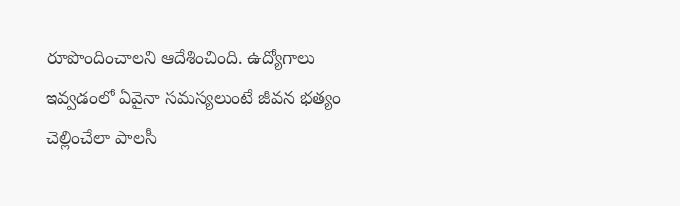రూపొందించాలని ఆదేశించింది. ఉద్యోగాలు ఇవ్వడంలో ఏవైనా సమస్యలుంటే జీవన భత్యం చెల్లించేలా పాలసీ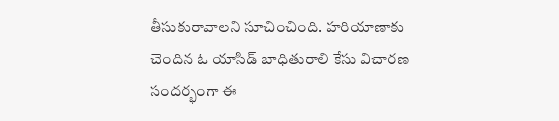తీసుకురావాలని సూచించింది. హరియాణాకు చెందిన ఓ యాసిడ్ బాధితురాలి కేసు విచారణ సందర్భంగా ఈ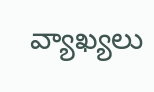వ్యాఖ్యలు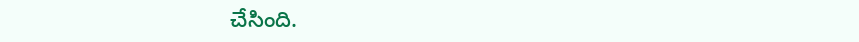చేసింది.